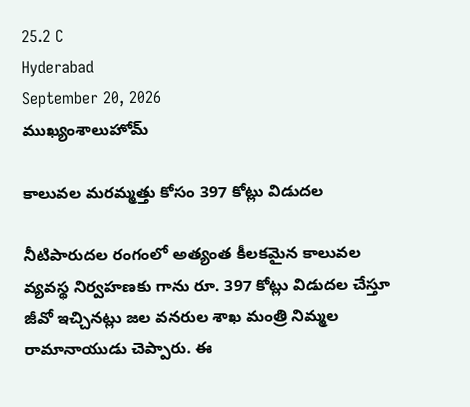25.2 C
Hyderabad
September 20, 2026
ముఖ్యంశాలుహోమ్

కాలువల మరమ్మత్తు కోసం 397 కోట్లు విడుదల

నీటిపారుదల రంగంలో అత్యంత కీలకమైన కాలువల వ్యవస్థ నిర్వహణకు గాను రూ. 397 కోట్లు విడుదల చేస్తూ జీవో ఇచ్చినట్లు జల వనరుల శాఖ మంత్రి నిమ్మల రామానాయుడు చెప్పారు. ఈ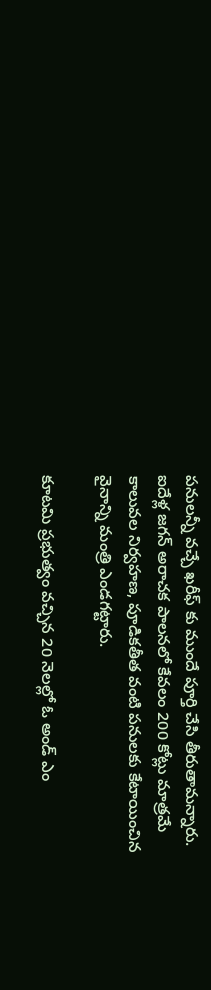పనులన్నీ వచ్చే ఖరీఫ్ కు ముందే పూర్తి చేసి తీరుతామన్నారు. ఐదేళ్ల జగన్ అరాచక పాలనలో కేవలం 200 కోట్లు మాత్రమే కాలువల నిర్వహణ, పూడికతీత వంటి పనులకు కేటాయించిన వైనాన్ని మంత్రి ఎండగట్టారు.

కూటమి ప్రభుత్వం వచ్చిన 20 నెలల్లో ఓ అండ్ ఎం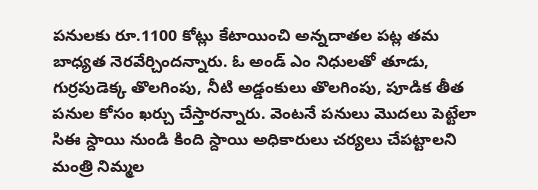పనులకు రూ.1100 కోట్లు కేటాయించి అన్నదాతల పట్ల తమ బాధ్యత నెరవేర్చిందన్నారు. ఓ అండ్ ఎం నిధులతో తూడు, గుర్రపుడెక్క తొలగింపు, నీటి అడ్డంకులు తొలగింపు, పూడిక తీత పనుల కోసం ఖర్చు చేస్తారన్నారు. వెంటనే పనులు మొదలు పెట్టేలా సిఈ స్దాయి నుండి కింది స్దాయి అధికారులు చర్యలు చేపట్టాలని మంత్రి నిమ్మల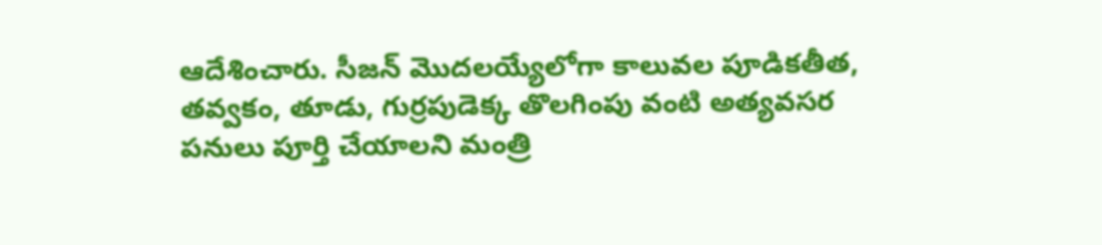ఆదేశించారు. సీజన్ మొదలయ్యేలోగా కాలువల పూడికతీత, తవ్వకం, తూడు, గుర్రపుడెక్క తొలగింపు వంటి అత్యవసర పనులు పూర్తి చేయాలని మంత్రి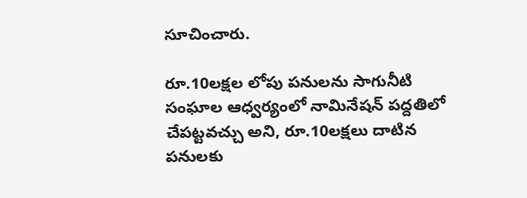సూచించారు.

రూ.10లక్షల లోపు పనులను సాగునీటి సంఘాల ఆధ్వర్యంలో నామినేషన్ పద్దతిలో చేపట్టవచ్చు అని, రూ.10లక్షలు దాటిన పనులకు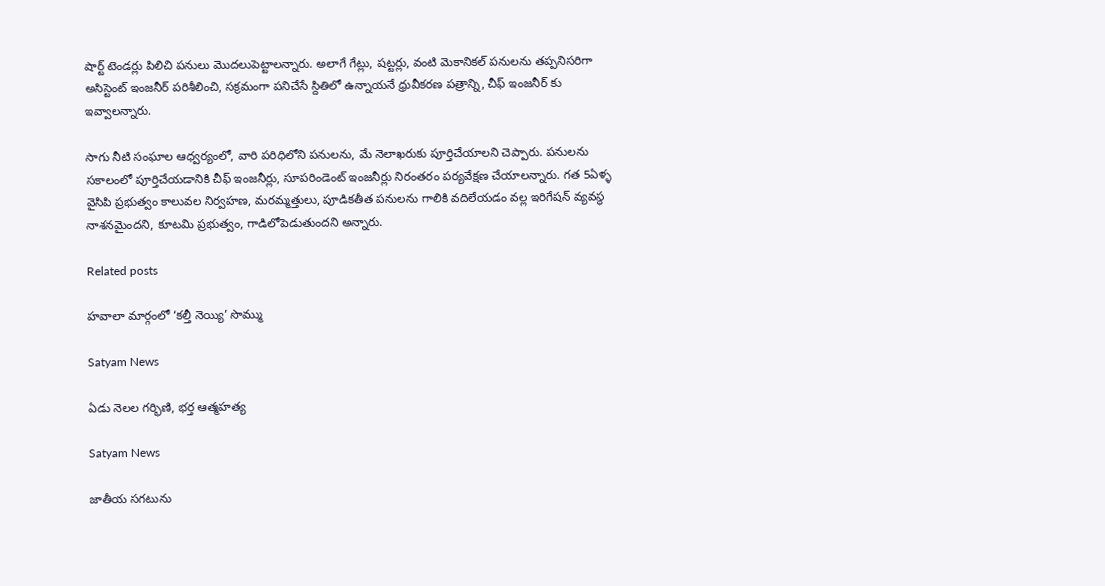షార్ట్ టెండర్లు పిలిచి పనులు మొదలుపెట్టాలన్నారు. అలాగే గేట్లు, ష‌ట్ట‌ర్లు, వంటి మెకానిక‌ల్ ప‌నుల‌ను త‌ప్ప‌నిస‌రిగా అసిస్టెంట్ ఇంజ‌నీర్ ప‌రిశీలించి, స‌క్ర‌మంగా ప‌నిచేసే స్దితిలో ఉన్నాయ‌నే ధ్రువీక‌ర‌ణ ప‌త్రాన్ని, చీఫ్ ఇంజ‌నీర్ కు ఇవ్వాలన్నారు.

సాగు నీటి సంఘాల ఆధ్వ‌ర్యంలో, వారి ప‌రిధిలోని ప‌నుల‌ను, మే నెలాఖ‌రుకు పూర్తిచేయాలని చెప్పారు. ప‌నుల‌ను స‌కాలంలో పూర్తిచేయ‌డానికి చీఫ్ ఇంజ‌నీర్లు, సూప‌రిండెంట్ ఇంజ‌నీర్లు నిరంత‌రం ప‌ర్య‌వేక్ష‌ణ చేయాలన్నారు. గత 5ఏళ్ళ వైసిపి ప్రభుత్వం కాలువల నిర్వహణ, మరమ్మత్తులు, పూడికతీత పనులను గాలికి వదిలేయడం వల్ల ఇరిగేషన్ వ్యవస్థ నాశనమైందని, కూటమి ప్రభుత్వం, గాడిలోపెడుతుందని అన్నారు.

Related posts

హవాలా మార్గంలో ‘కల్తీ నెయ్యి’ సొమ్ము

Satyam News

ఏడు నెలల గర్భిణి, భర్త ఆత్మహత్య

Satyam News

జాతీయ సగటును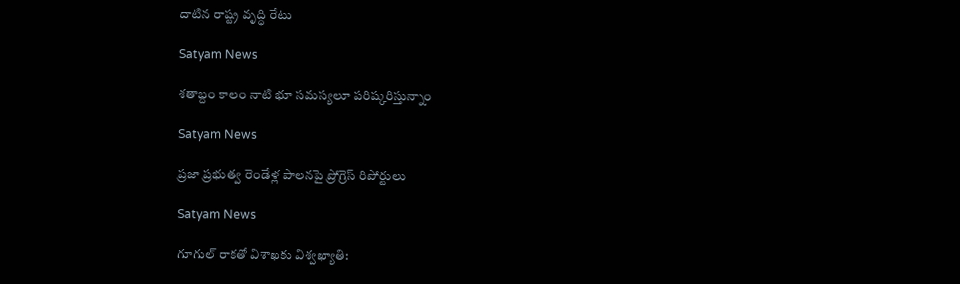దాటిన రాష్ట్ర వృద్ధి రేటు

Satyam News

శతాబ్దం కాలం నాటి భూ సమస్యలూ పరిష్కరిస్తున్నాం

Satyam News

ప్రజా ప్రభుత్వ రెండేళ్ల పాలనపై ప్రోగ్రెస్ రిపోర్టులు

Satyam News

గూగుల్ రాకతో విశాఖకు విశ్వఖ్యాతి: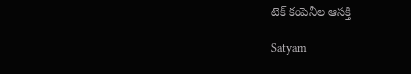టెక్ కంపెనీల ఆసక్తి

Satyam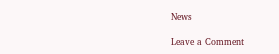News

Leave a Comment